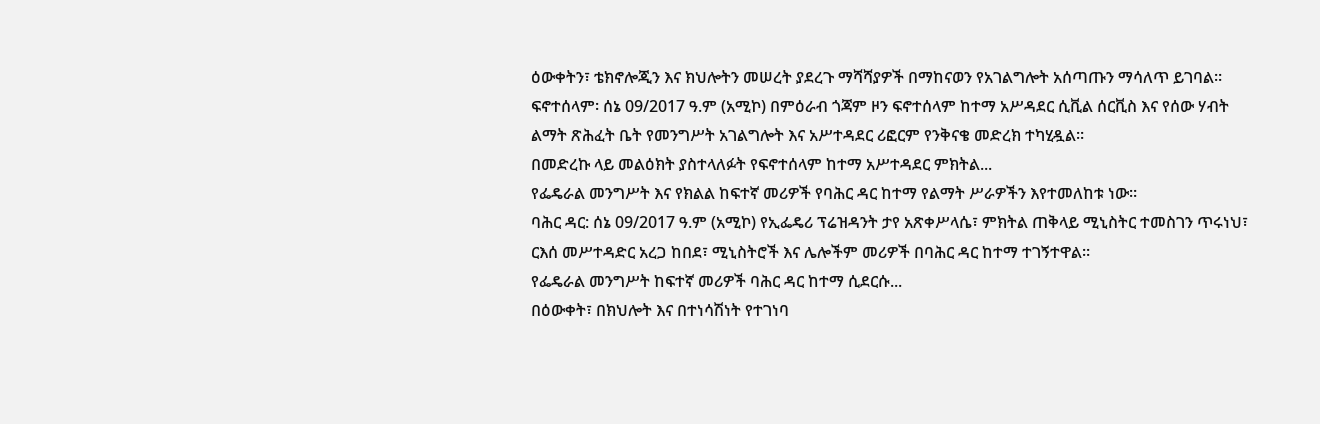ዕውቀትን፣ ቴክኖሎጂን እና ክህሎትን መሠረት ያደረጉ ማሻሻያዎች በማከናወን የአገልግሎት አሰጣጡን ማሳለጥ ይገባል።
ፍኖተሰላም፡ ሰኔ 09/2017 ዓ.ም (አሚኮ) በምዕራብ ጎጃም ዞን ፍኖተሰላም ከተማ አሥዳደር ሲቪል ሰርቪስ እና የሰው ሃብት ልማት ጽሕፈት ቤት የመንግሥት አገልግሎት እና አሥተዳደር ሪፎርም የንቅናቄ መድረክ ተካሂዷል።
በመድረኩ ላይ መልዕክት ያስተላለፉት የፍኖተሰላም ከተማ አሥተዳደር ምክትል...
የፌዴራል መንግሥት እና የክልል ከፍተኛ መሪዎች የባሕር ዳር ከተማ የልማት ሥራዎችን እየተመለከቱ ነው።
ባሕር ዳር: ሰኔ 09/2017 ዓ.ም (አሚኮ) የኢፌዴሪ ፕሬዝዳንት ታየ አጽቀሥላሴ፣ ምክትል ጠቅላይ ሚኒስትር ተመስገን ጥሩነህ፣ ርእሰ መሥተዳድር አረጋ ከበደ፣ ሚኒስትሮች እና ሌሎችም መሪዎች በባሕር ዳር ከተማ ተገኝተዋል።
የፌዴራል መንግሥት ከፍተኛ መሪዎች ባሕር ዳር ከተማ ሲደርሱ...
በዕውቀት፣ በክህሎት እና በተነሳሽነት የተገነባ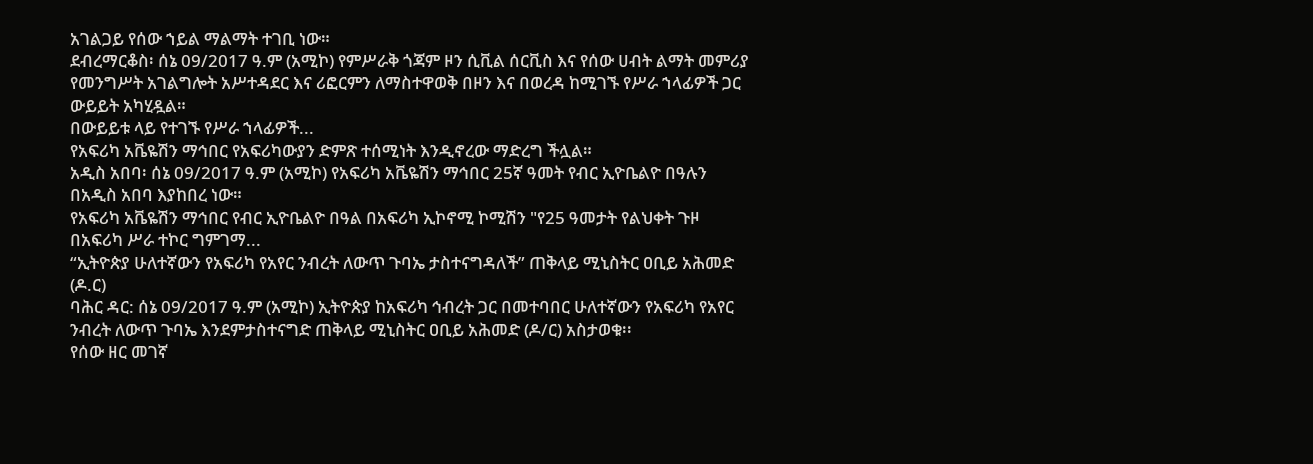አገልጋይ የሰው ኀይል ማልማት ተገቢ ነው።
ደብረማርቆስ፡ ሰኔ 09/2017 ዓ.ም (አሚኮ) የምሥራቅ ጎጃም ዞን ሲቪል ሰርቪስ እና የሰው ሀብት ልማት መምሪያ የመንግሥት አገልግሎት አሥተዳደር እና ሪፎርምን ለማስተዋወቅ በዞን እና በወረዳ ከሚገኙ የሥራ ኀላፊዎች ጋር ውይይት አካሂዷል።
በውይይቱ ላይ የተገኙ የሥራ ኀላፊዎች...
የአፍሪካ አቬዬሽን ማኅበር የአፍሪካውያን ድምጽ ተሰሚነት እንዲኖረው ማድረግ ችሏል።
አዲስ አበባ፡ ሰኔ 09/2017 ዓ.ም (አሚኮ) የአፍሪካ አቬዬሽን ማኅበር 25ኛ ዓመት የብር ኢዮቤልዮ በዓሉን በአዲስ አበባ እያከበረ ነው።
የአፍሪካ አቬዬሽን ማኅበር የብር ኢዮቤልዮ በዓል በአፍሪካ ኢኮኖሚ ኮሚሽን "የ25 ዓመታት የልህቀት ጉዞ በአፍሪካ ሥራ ተኮር ግምገማ...
“ኢትዮጵያ ሁለተኛውን የአፍሪካ የአየር ንብረት ለውጥ ጉባኤ ታስተናግዳለች” ጠቅላይ ሚኒስትር ዐቢይ አሕመድ (ዶ.ር)
ባሕር ዳር: ሰኔ 09/2017 ዓ.ም (አሚኮ) ኢትዮጵያ ከአፍሪካ ኅብረት ጋር በመተባበር ሁለተኛውን የአፍሪካ የአየር ንብረት ለውጥ ጉባኤ እንደምታስተናግድ ጠቅላይ ሚኒስትር ዐቢይ አሕመድ (ዶ/ር) አስታወቁ፡፡
የሰው ዘር መገኛ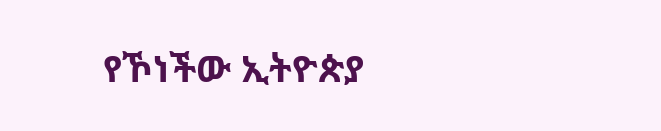የኾነችው ኢትዮጵያ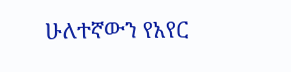ሁለተኛውን የአየር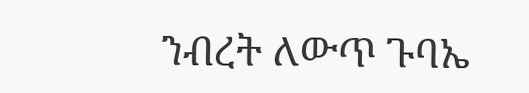ንብረት ለውጥ ጉባኤ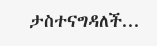ታስተናግዳለች...